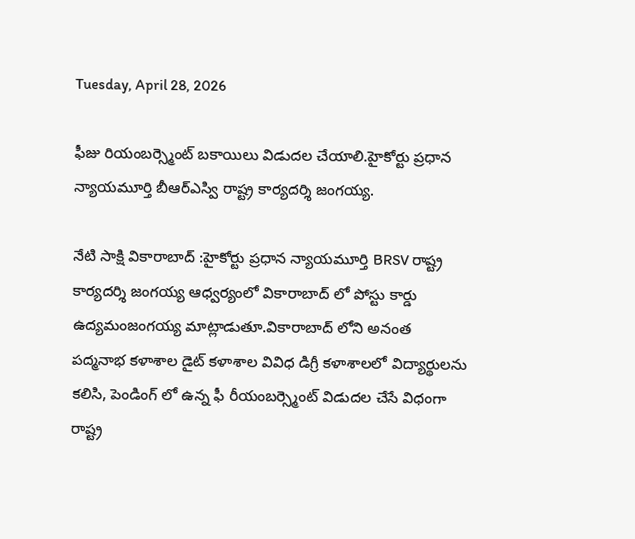Tuesday, April 28, 2026

ఫీజు రియంబర్స్మెంట్ బకాయిలు విడుదల చేయాలి.హైకోర్టు ప్రధాన న్యాయమూర్తి బీఆర్ఎస్వి రాష్ట్ర కార్యదర్శి జంగయ్య.

నేటి సాక్షి వికారాబాద్ :హైకోర్టు ప్రధాన న్యాయమూర్తి BRSV రాష్ట్ర కార్యదర్శి జంగయ్య ఆధ్వర్యంలో వికారాబాద్ లో పోస్టు కార్డు ఉద్యమంజంగయ్య మాట్లాడుతూ.వికారాబాద్ లోని అనంత పద్మనాభ కళాశాల డైట్ కళాశాల వివిధ డిగ్రీ కళాశాలలో విద్యార్థులను కలిసి, పెండింగ్ లో ఉన్న ఫీ రీయంబర్స్మెంట్ విడుదల చేసే విధంగా రాష్ట్ర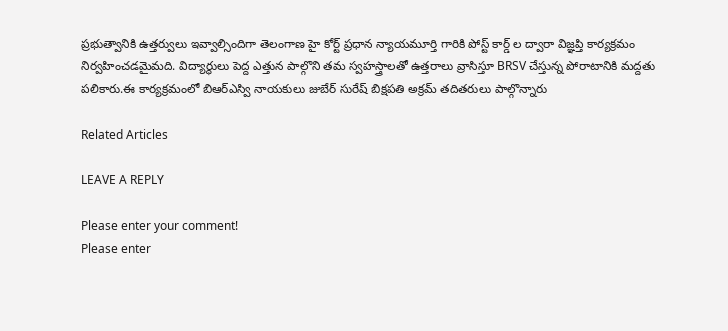ప్రభుత్వానికి ఉత్తర్వులు ఇవ్వాల్సిందిగా తెలంగాణ హై కోర్ట్ ప్రధాన న్యాయమూర్తి గారికి పోస్ట్ కార్డ్ ల ద్వారా విజ్ఞప్తి కార్యక్రమం నిర్వహించడమైమది. విద్యార్థులు పెద్ద ఎత్తున పాల్గొని తమ స్వహస్త్రాలతో ఉత్తరాలు వ్రాసిస్తూ BRSV చేస్తున్న పోరాటానికి మద్దతు పలికారు.ఈ కార్యక్రమంలో బిఆర్ఎస్వి నాయకులు జుబేర్ సురేష్ బిక్షపతి అక్రమ్ తదితరులు పాల్గొన్నారు

Related Articles

LEAVE A REPLY

Please enter your comment!
Please enter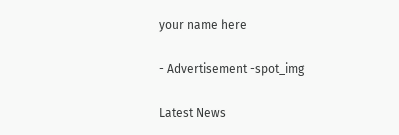your name here

- Advertisement -spot_img

Latest News